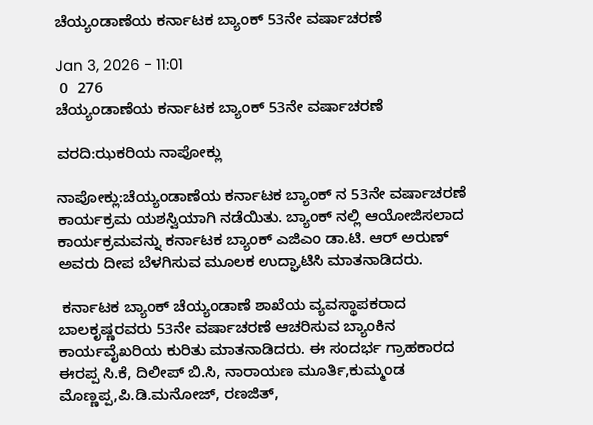ಚೆಯ್ಯಂಡಾಣೆಯ ಕರ್ನಾಟಕ ಬ್ಯಾಂಕ್ 53ನೇ ವರ್ಷಾಚರಣೆ

Jan 3, 2026 - 11:01
 0  276
ಚೆಯ್ಯಂಡಾಣೆಯ ಕರ್ನಾಟಕ ಬ್ಯಾಂಕ್ 53ನೇ ವರ್ಷಾಚರಣೆ

ವರದಿ:ಝಕರಿಯ ನಾಪೋಕ್ಲು

ನಾಪೋಕ್ಲು:ಚೆಯ್ಯಂಡಾಣೆಯ ಕರ್ನಾಟಕ ಬ್ಯಾಂಕ್ ನ 53ನೇ ವರ್ಷಾಚರಣೆ ಕಾರ್ಯಕ್ರಮ ಯಶಸ್ವಿಯಾಗಿ ನಡೆಯಿತು. ಬ್ಯಾಂಕ್ ನಲ್ಲಿ ಆಯೋಜಿಸಲಾದ ಕಾರ್ಯಕ್ರಮವನ್ನು ಕರ್ನಾಟಕ ಬ್ಯಾಂಕ್ ಎಜಿಎಂ ಡಾ.ಟಿ. ಆರ್ ಅರುಣ್ ಅವರು ದೀಪ ಬೆಳಗಿಸುವ ಮೂಲಕ ಉದ್ಘಾಟಿಸಿ ಮಾತನಾಡಿದರು.

 ಕರ್ನಾಟಕ ಬ್ಯಾಂಕ್ ಚೆಯ್ಯಂಡಾಣೆ ಶಾಖೆಯ ವ್ಯವಸ್ಥಾಪಕರಾದ ಬಾಲಕೃಷ್ಣರವರು 53ನೇ ವರ್ಷಾಚರಣೆ ಆಚರಿಸುವ ಬ್ಯಾಂಕಿನ ಕಾರ್ಯವೈಖರಿಯ ಕುರಿತು ಮಾತನಾಡಿದರು. ಈ ಸಂದರ್ಭ ಗ್ರಾಹಕಾರದ ಈರಪ್ಪ ಸಿ.ಕೆ, ದಿಲೀಪ್ ಬಿ.ಸಿ, ನಾರಾಯಣ ಮೂರ್ತಿ,ಕುಮ್ಮಂಡ ಮೊಣ್ಣಪ್ಪ,ಪಿ.ಡಿ.ಮನೋಜ್, ರಣಜಿತ್,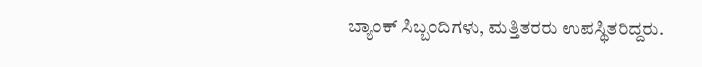ಬ್ಯಾಂಕ್ ಸಿಬ್ಬಂದಿಗಳು, ಮತ್ತಿತರರು ಉಪಸ್ಥಿತರಿದ್ದರು.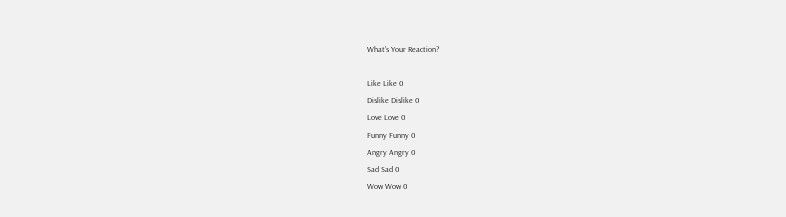What's Your Reaction?

Like Like 0
Dislike Dislike 0
Love Love 0
Funny Funny 0
Angry Angry 0
Sad Sad 0
Wow Wow 0